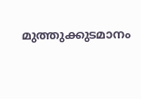മുത്തുക്കുടമാനം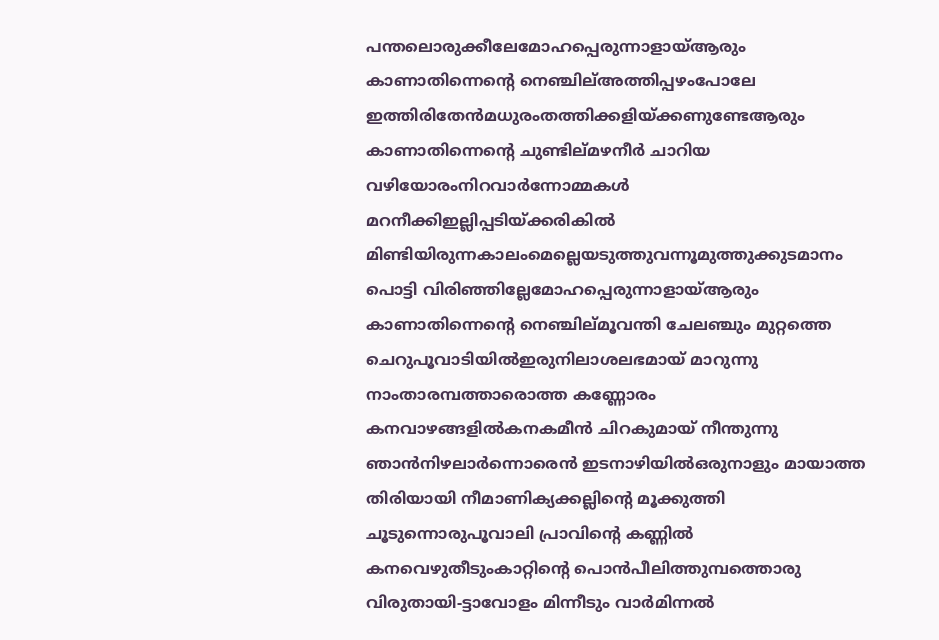പന്തലൊരുക്കീലേമോഹപ്പെരുന്നാളായ്ആരും കാണാതിന്നെന്റെ നെഞ്ചില്അത്തിപ്പഴംപോലേ ഇത്തിരിതേൻമധുരംതത്തിക്കളിയ്ക്കണുണ്ടേആരും കാണാതിന്നെന്റെ ചുണ്ടില്മഴനീർ ചാറിയ വഴിയോരംനിറവാർന്നോമ്മകൾ മറനീക്കിഇല്ലിപ്പടിയ്ക്കരികിൽ മിണ്ടിയിരുന്നകാലംമെല്ലെയടുത്തുവന്നൂമുത്തുക്കുടമാനം പൊട്ടി വിരിഞ്ഞില്ലേമോഹപ്പെരുന്നാളായ്ആരും കാണാതിന്നെന്റെ നെഞ്ചില്മൂവന്തി ചേലഞ്ചും മുറ്റത്തെ ചെറുപൂവാടിയിൽഇരുനിലാശലഭമായ് മാറുന്നു നാംതാരമ്പത്താരൊത്ത കണ്ണോരം കനവാഴങ്ങളിൽകനകമീൻ ചിറകുമായ് നീന്തുന്നു ഞാൻനിഴലാർന്നൊരെൻ ഇടനാഴിയിൽഒരുനാളും മായാത്ത തിരിയായി നീമാണിക്യക്കല്ലിന്റെ മൂക്കുത്തി ചൂടുന്നൊരുപൂവാലി പ്രാവിന്റെ കണ്ണിൽ കനവെഴുതീടുംകാറ്റിന്റെ പൊൻപീലിത്തുമ്പത്തൊരു വിരുതായി-ട്ടാവോളം മിന്നീടും വാർമിന്നൽ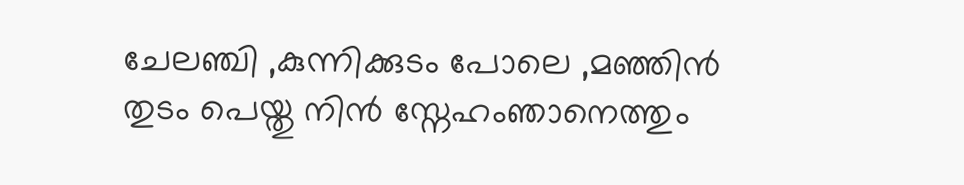ചേലഞ്ചി ,കുന്നിക്കുടം പോലെ ,മഞ്ഞിൻ തുടം പെയ്തു നിൻ സ്നേഹംഞാനെത്തും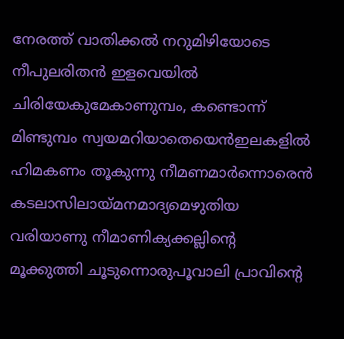നേരത്ത് വാതിക്കൽ നറുമിഴിയോടെ നീപുലരിതൻ ഇളവെയിൽ ചിരിയേകുമേകാണുമ്പം, കണ്ടൊന്ന് മിണ്ടുമ്പം സ്വയമറിയാതെയെൻഇലകളിൽ ഹിമകണം തൂകുന്നു നീമണമാർന്നൊരെൻ കടലാസിലായ്മനമാദ്യമെഴുതിയ വരിയാണു നീമാണിക്യക്കല്ലിന്റെ മൂക്കുത്തി ചൂടുന്നൊരുപൂവാലി പ്രാവിന്റെ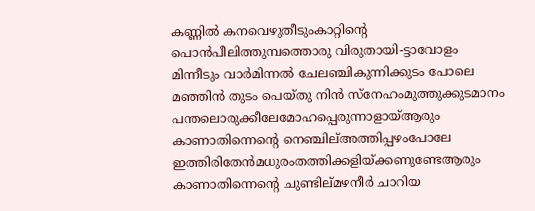കണ്ണിൽ കനവെഴുതീടുംകാറ്റിന്റെ പൊൻപീലിത്തുമ്പത്തൊരു വിരുതായി-ട്ടാവോളം മിന്നീടും വാർമിന്നൽ ചേലഞ്ചികുന്നിക്കുടം പോലെ മഞ്ഞിൻ തുടം പെയ്തു നിൻ സ്നേഹംമുത്തുക്കുടമാനം പന്തലൊരുക്കീലേമോഹപ്പെരുന്നാളായ്ആരും കാണാതിന്നെന്റെ നെഞ്ചില്അത്തിപ്പഴംപോലേ ഇത്തിരിതേൻമധുരംതത്തിക്കളിയ്ക്കണുണ്ടേആരും കാണാതിന്നെന്റെ ചുണ്ടില്മഴനീർ ചാറിയ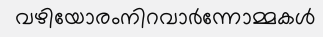വഴിയോരംനിറവാർന്നോമ്മകൾ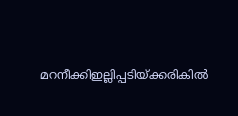മറനീക്കിഇല്ലിപ്പടിയ്ക്കരികിൽ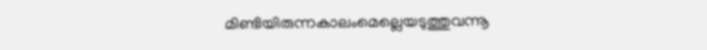മിണ്ടിയിരുന്നകാലംമെല്ലെയടുത്തുവന്നൂ